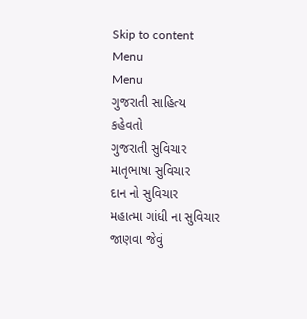Skip to content
Menu
Menu
ગુજરાતી સાહિત્ય
કહેવતો
ગુજરાતી સુવિચાર
માતૃભાષા સુવિચાર
દાન નો સુવિચાર
મહાત્મા ગાંધી ના સુવિચાર
જાણવા જેવું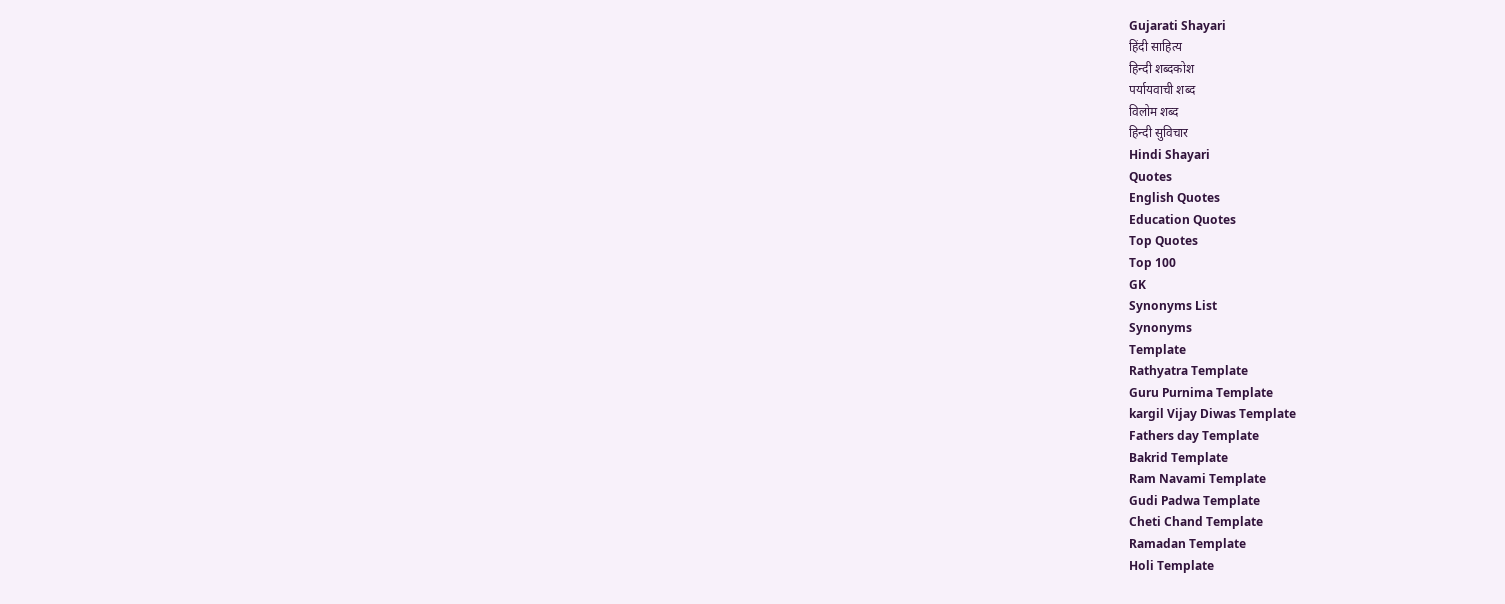Gujarati Shayari
हिंदी साहित्य
हिन्दी शब्दकोश
पर्यायवाची शब्द
विलोम शब्द
हिन्दी सुविचार
Hindi Shayari
Quotes
English Quotes
Education Quotes
Top Quotes
Top 100
GK
Synonyms List
Synonyms
Template
Rathyatra Template
Guru Purnima Template
kargil Vijay Diwas Template
Fathers day Template
Bakrid Template
Ram Navami Template
Gudi Padwa Template
Cheti Chand Template
Ramadan Template
Holi Template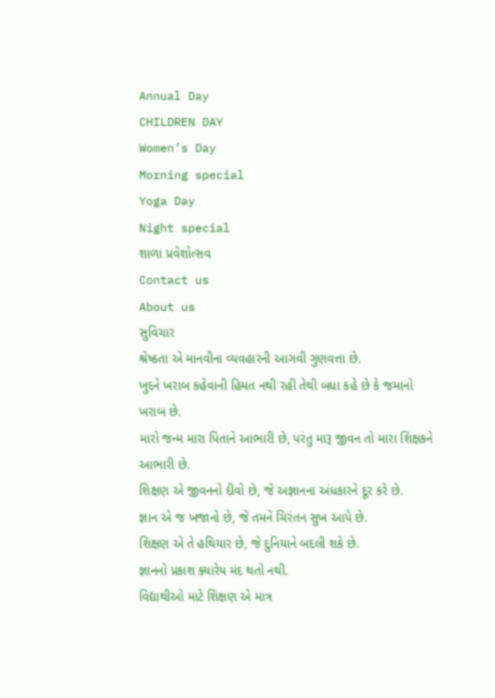Annual Day
CHILDREN DAY
Women’s Day
Morning special
Yoga Day
Night special
શાળા પ્રવેશોત્સવ
Contact us
About us
સુવિચાર
શ્રેષ્ઠતા એ માનવીના વ્યવહારની આગવી ગુણવત્તા છે.
ખુદને ખરાબ કહેવાની હિમત નથી રહી તેથી બધા કહે છે કે જમાનો ખરાબ છે.
મારો જન્મ મારા પિતાને આભારી છે, પરંતુ મારૂ જીવન તો મારા શિક્ષકને આભારી છે.
શિક્ષણ એ જીવનનો દીવો છે, જે અજ્ઞાનના અંધકારને દૂર કરે છે.
જ્ઞાન એ જ ખજાનો છે, જે તમને ચિરંતન સુખ આપે છે.
શિક્ષણ એ તે હથિયાર છે, જે દુનિયાને બદલી શકે છે.
જ્ઞાનનો પ્રકાશ ક્યારેય મંદ થતો નથી.
વિદ્યાથીઓ માટે શિક્ષણ એ માત્ર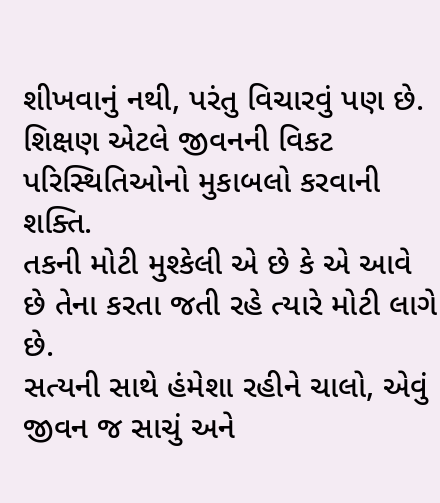શીખવાનું નથી, પરંતુ વિચારવું પણ છે.
શિક્ષણ એટલે જીવનની વિકટ પરિસ્થિતિઓનો મુકાબલો કરવાની શક્તિ.
તકની મોટી મુશ્કેલી એ છે કે એ આવે છે તેના કરતા જતી રહે ત્યારે મોટી લાગે છે.
સત્યની સાથે હંમેશા રહીને ચાલો, એવું જીવન જ સાચું અને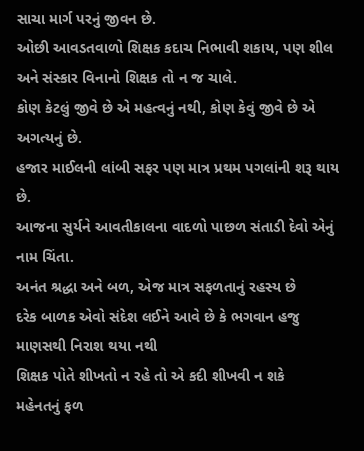સાચા માર્ગ પરનું જીવન છે.
ઓછી આવડતવાળો શિક્ષક કદાચ નિભાવી શકાય, પણ શીલ અને સંસ્કાર વિનાનો શિક્ષક તો ન જ ચાલે.
કોણ કેટલું જીવે છે એ મહત્વનું નથી, કોણ કેવું જીવે છે એ અગત્યનું છે.
હજાર માઈલની લાંબી સફર પણ માત્ર પ્રથમ પગલાંની શરૂ થાય છે.
આજના સુર્યને આવતીકાલના વાદળો પાછળ સંતાડી દેવો એનું નામ ચિંતા.
અનંત શ્રદ્ધા અને બળ, એજ માત્ર સફળતાનું રહસ્ય છે
દરેક બાળક એવો સંદેશ લઈને આવે છે કે ભગવાન હજુ માણસથી નિરાશ થયા નથી
શિક્ષક પોતે શીખતો ન રહે તો એ કદી શીખવી ન શકે
મહેનતનું ફળ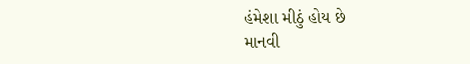હંમેશા મીઠું હોય છે
માનવી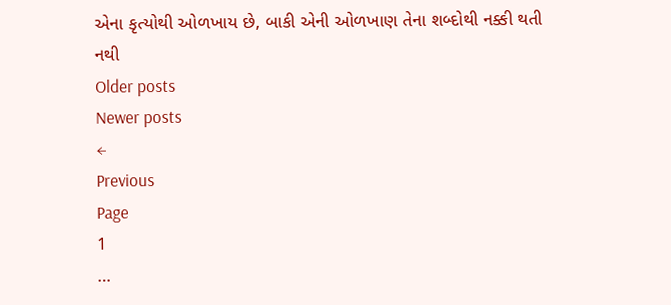એના કૃત્યોથી ઓળખાય છે, બાકી એની ઓળખાણ તેના શબ્દોથી નક્કી થતી નથી
Older posts
Newer posts
←
Previous
Page
1
…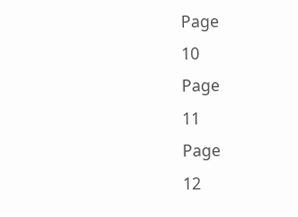Page
10
Page
11
Page
12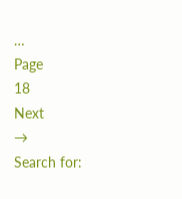…
Page
18
Next
→
Search for: